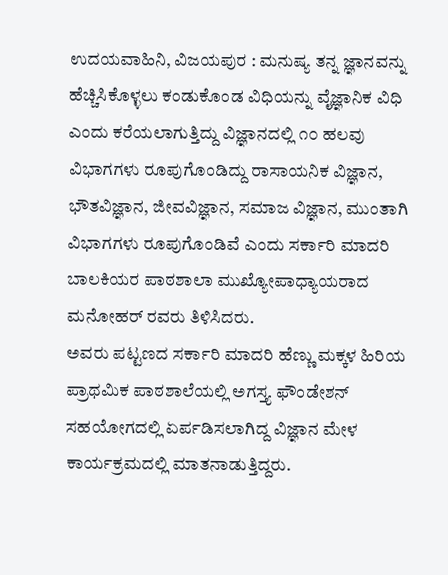ಉದಯವಾಹಿನಿ, ವಿಜಯಪುರ : ಮನುಷ್ಯ ತನ್ನ ಜ್ಞಾನವನ್ನು ಹೆಚ್ಚಿಸಿಕೊಳ್ಳಲು ಕಂಡುಕೊಂಡ ವಿಧಿಯನ್ನು ವೈಜ್ಞಾನಿಕ ವಿಧಿ ಎಂದು ಕರೆಯಲಾಗುತ್ತಿದ್ದು ವಿಜ್ಞಾನದಲ್ಲಿ ೧೦ ಹಲವು ವಿಭಾಗಗಳು ರೂಪುಗೊಂಡಿದ್ದು ರಾಸಾಯನಿಕ ವಿಜ್ಞಾನ, ಭೌತವಿಜ್ಞಾನ, ಜೀವವಿಜ್ಞಾನ, ಸಮಾಜ ವಿಜ್ಞಾನ, ಮುಂತಾಗಿ ವಿಭಾಗಗಳು ರೂಪುಗೊಂಡಿವೆ ಎಂದು ಸರ್ಕಾರಿ ಮಾದರಿ ಬಾಲಕಿಯರ ಪಾಠಶಾಲಾ ಮುಖ್ಯೋಪಾಧ್ಯಾಯರಾದ ಮನೋಹರ್ ರವರು ತಿಳಿಸಿದರು.
ಅವರು ಪಟ್ಟಣದ ಸರ್ಕಾರಿ ಮಾದರಿ ಹೆಣ್ಣು ಮಕ್ಕಳ ಹಿರಿಯ ಪ್ರಾಥಮಿಕ ಪಾಠಶಾಲೆಯಲ್ಲಿ ಅಗಸ್ತ್ಯ ಫೌಂಡೇಶನ್ ಸಹಯೋಗದಲ್ಲಿ ಏರ್ಪಡಿಸಲಾಗಿದ್ದ ವಿಜ್ಞಾನ ಮೇಳ ಕಾರ್ಯಕ್ರಮದಲ್ಲಿ ಮಾತನಾಡುತ್ತಿದ್ದರು.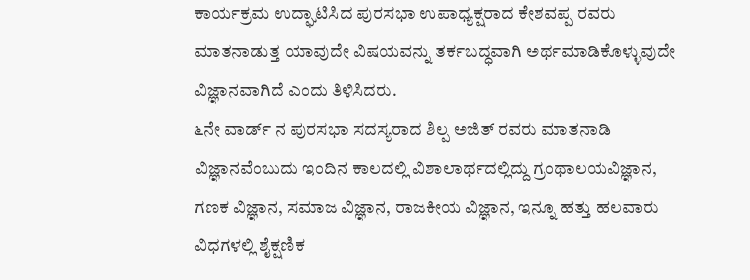ಕಾರ್ಯಕ್ರಮ ಉದ್ಘಾಟಿಸಿದ ಪುರಸಭಾ ಉಪಾಧ್ಯಕ್ಷರಾದ ಕೇಶವಪ್ಪ ರವರು ಮಾತನಾಡುತ್ತ ಯಾವುದೇ ವಿಷಯವನ್ನು ತರ್ಕಬದ್ಧವಾಗಿ ಅರ್ಥಮಾಡಿಕೊಳ್ಳುವುದೇ ವಿಜ್ಞಾನವಾಗಿದೆ ಎಂದು ತಿಳಿಸಿದರು.
೬ನೇ ವಾರ್ಡ್ ನ ಪುರಸಭಾ ಸದಸ್ಯರಾದ ಶಿಲ್ಪ ಅಜಿತ್ ರವರು ಮಾತನಾಡಿ ವಿಜ್ಞಾನವೆಂಬುದು ಇಂದಿನ ಕಾಲದಲ್ಲಿ ವಿಶಾಲಾರ್ಥದಲ್ಲಿದ್ದು ಗ್ರಂಥಾಲಯವಿಜ್ಞಾನ, ಗಣಕ ವಿಜ್ಞಾನ, ಸಮಾಜ ವಿಜ್ಞಾನ, ರಾಜಕೀಯ ವಿಜ್ಞಾನ, ಇನ್ನೂ ಹತ್ತು ಹಲವಾರು ವಿಧಗಳಲ್ಲಿ ಶೈಕ್ಷಣಿಕ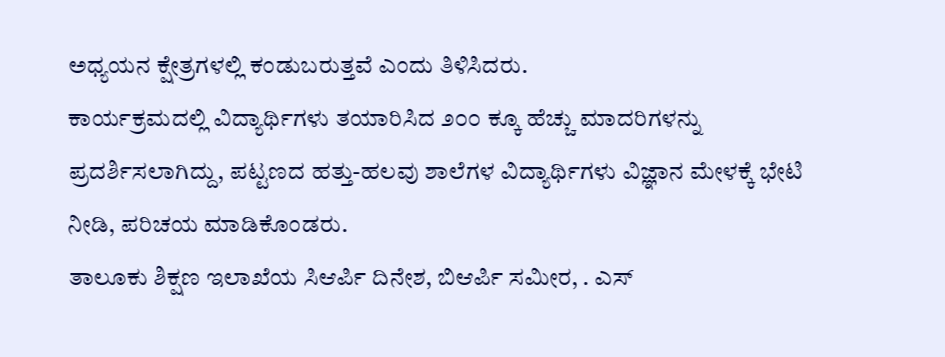ಅಧ್ಯಯನ ಕ್ಷೇತ್ರಗಳಲ್ಲಿ ಕಂಡುಬರುತ್ತವೆ ಎಂದು ತಿಳಿಸಿದರು.
ಕಾರ್ಯಕ್ರಮದಲ್ಲಿ ವಿದ್ಯಾರ್ಥಿಗಳು ತಯಾರಿಸಿದ ೨೦೦ ಕ್ಕೂ ಹೆಚ್ಚು ಮಾದರಿಗಳನ್ನು ಪ್ರದರ್ಶಿಸಲಾಗಿದ್ದು, ಪಟ್ಟಣದ ಹತ್ತು-ಹಲವು ಶಾಲೆಗಳ ವಿದ್ಯಾರ್ಥಿಗಳು ವಿಜ್ಞಾನ ಮೇಳಕ್ಕೆ ಭೇಟಿ ನೀಡಿ, ಪರಿಚಯ ಮಾಡಿಕೊಂಡರು.
ತಾಲೂಕು ಶಿಕ್ಷಣ ಇಲಾಖೆಯ ಸಿಆರ್ಪಿ ದಿನೇಶ, ಬಿಆರ್ಪಿ ಸಮೀರ, . ಎಸ್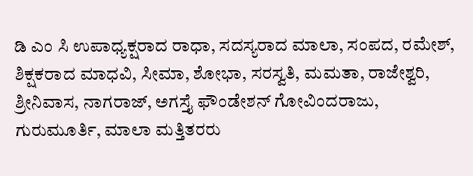ಡಿ ಎಂ ಸಿ ಉಪಾಧ್ಯಕ್ಷರಾದ ರಾಧಾ, ಸದಸ್ಯರಾದ ಮಾಲಾ, ಸಂಪದ, ರಮೇಶ್, ಶಿಕ್ಷಕರಾದ ಮಾಧವಿ, ಸೀಮಾ, ಶೋಭಾ, ಸರಸ್ವತಿ, ಮಮತಾ, ರಾಜೇಶ್ವರಿ, ಶ್ರೀನಿವಾಸ, ನಾಗರಾಜ್, ಅಗಸ್ತೈ ಫೌಂಡೇಶನ್ ಗೋವಿಂದರಾಜು, ಗುರುಮೂರ್ತಿ, ಮಾಲಾ ಮತ್ತಿತರರು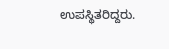ಉಪಸ್ಥಿತರಿದ್ದರು.